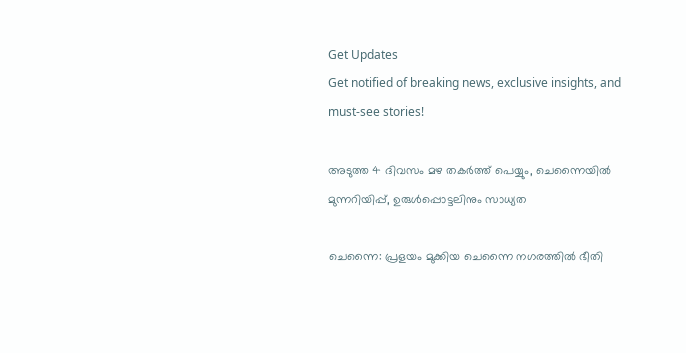Get Updates
Get notified of breaking news, exclusive insights, and must-see stories!

അടുത്ത 4 ദിവസം മഴ തകര്‍ത്ത് പെയ്യും, ചെന്നൈയില്‍ മുന്നറിയിപ്പ്, ഉരുള്‍പ്പൊട്ടലിനും സാധ്യത

ചെന്നൈ: പ്രളയം മുക്കിയ ചെന്നൈ നഗരത്തില്‍ ഭീതി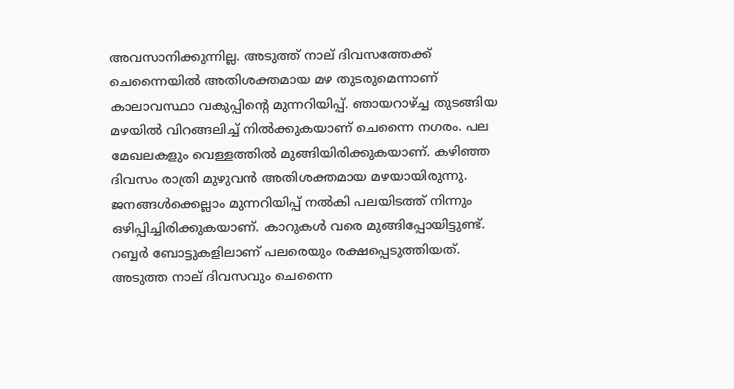അവസാനിക്കുന്നില്ല. അടുത്ത് നാല് ദിവസത്തേക്ക് ചെന്നൈയില്‍ അതിശക്തമായ മഴ തുടരുമെന്നാണ് കാലാവസ്ഥാ വകുപ്പിന്റെ മുന്നറിയിപ്പ്. ഞായറാഴ്ച്ച തുടങ്ങിയ മഴയില്‍ വിറങ്ങലിച്ച് നില്‍ക്കുകയാണ് ചെന്നൈ നഗരം. പല മേഖലകളും വെള്ളത്തില്‍ മുങ്ങിയിരിക്കുകയാണ്. കഴിഞ്ഞ ദിവസം രാത്രി മുഴുവന്‍ അതിശക്തമായ മഴയായിരുന്നു. ജനങ്ങള്‍ക്കെല്ലാം മുന്നറിയിപ്പ് നല്‍കി പലയിടത്ത് നിന്നും ഒഴിപ്പിച്ചിരിക്കുകയാണ്. കാറുകള്‍ വരെ മുങ്ങിപ്പോയിട്ടുണ്ട്. റബ്ബര്‍ ബോട്ടുകളിലാണ് പലരെയും രക്ഷപ്പെടുത്തിയത്. അടുത്ത നാല് ദിവസവും ചെന്നൈ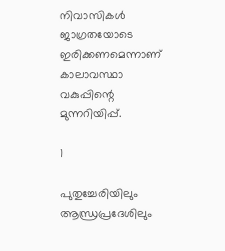നിവാസികള്‍ ജാഗ്രതയോടെ ഇരിക്കണമെന്നാണ് കാലാവസ്ഥാ വകുപ്പിന്റെ മുന്നറിയിപ്പ്.

1

പുതുച്ചേരിയിലും ആന്ധ്രപ്രദേശിലും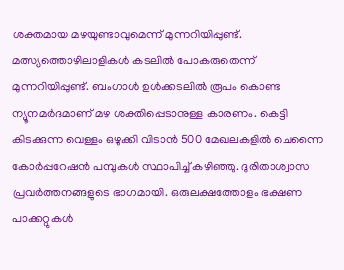ശക്തമായ മഴയുണ്ടാവുമെന്ന് മുന്നറിയിപ്പുണ്ട്. മത്സ്യത്തൊഴിലാളികള്‍ കടലില്‍ പോകരുതെന്ന് മുന്നറിയിപ്പുണ്ട്. ബംഗാള്‍ ഉള്‍ക്കടലില്‍ രൂപം കൊണ്ട ന്യൂനമര്‍ദമാണ് മഴ ശക്തിപ്പെടാനുള്ള കാരണം. കെട്ടി കിടക്കുന്ന വെള്ളം ഒഴുക്കി വിടാന്‍ 500 മേഖലകളില്‍ ചെന്നൈ കോര്‍പ്പറേഷന്‍ പമ്പുകള്‍ സ്ഥാപിച്ച് കഴിഞ്ഞു. ദുരിതാശ്വാസ പ്രവര്‍ത്തനങ്ങളുടെ ഭാഗമായി. ഒരുലക്ഷത്തോളം ഭക്ഷണ പാക്കറ്റുകള്‍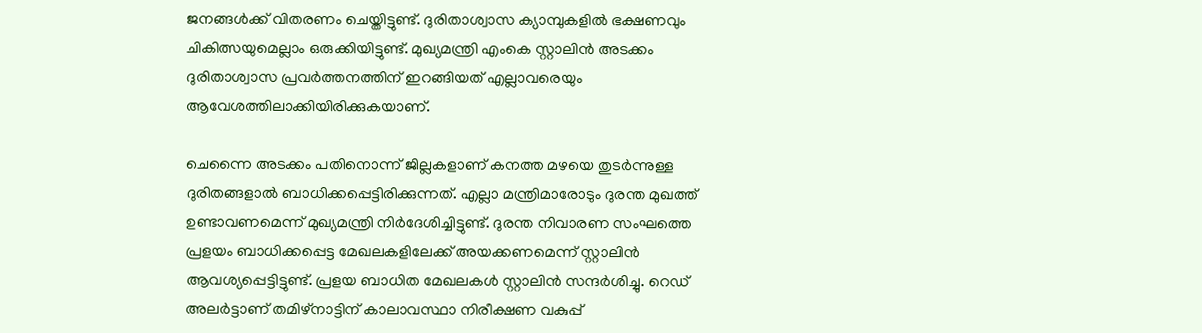ജനങ്ങള്‍ക്ക് വിതരണം ചെയ്തിട്ടുണ്ട്. ദുരിതാശ്വാസ ക്യാമ്പുകളില്‍ ഭക്ഷണവും ചികിത്സയുമെല്ലാം ഒരുക്കിയിട്ടുണ്ട്. മുഖ്യമന്ത്രി എംകെ സ്റ്റാലിന്‍ അടക്കം ദുരിതാശ്വാസ പ്രവര്‍ത്തനത്തിന് ഇറങ്ങിയത് എല്ലാവരെയും ആവേശത്തിലാക്കിയിരിക്കുകയാണ്.

ചെന്നൈ അടക്കം പതിനൊന്ന് ജില്ലകളാണ് കനത്ത മഴയെ തുടര്‍ന്നുള്ള ദുരിതങ്ങളാല്‍ ബാധിക്കപ്പെട്ടിരിക്കുന്നത്. എല്ലാ മന്ത്രിമാരോടും ദുരന്ത മുഖത്ത് ഉണ്ടാവണമെന്ന് മുഖ്യമന്ത്രി നിര്‍ദേശിച്ചിട്ടുണ്ട്. ദുരന്ത നിവാരണ സംഘത്തെ പ്രളയം ബാധിക്കപ്പെട്ട മേഖലകളിലേക്ക് അയക്കണമെന്ന് സ്റ്റാലിന്‍ ആവശ്യപ്പെട്ടിട്ടുണ്ട്. പ്രളയ ബാധിത മേഖലകള്‍ സ്റ്റാലിന്‍ സന്ദര്‍ശിച്ചു. റെഡ് അലര്‍ട്ടാണ് തമിഴ്‌നാട്ടിന് കാലാവസ്ഥാ നിരീക്ഷണ വകുപ്പ്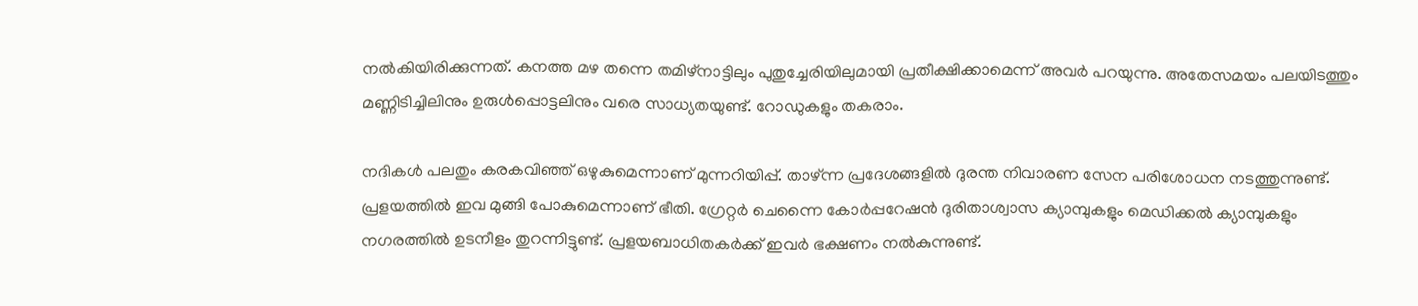നല്‍കിയിരിക്കുന്നത്. കനത്ത മഴ തന്നെ തമിഴ്‌നാട്ടിലും പുതുച്ചേരിയിലുമായി പ്രതീക്ഷിക്കാമെന്ന് അവര്‍ പറയുന്നു. അതേസമയം പലയിടത്തും മണ്ണിടിച്ചിലിനും ഉരുള്‍പ്പൊട്ടലിനും വരെ സാധ്യതയുണ്ട്. റോഡുകളും തകരാം.

നദികള്‍ പലതും കരകവിഞ്ഞ് ഒഴുകുമെന്നാണ് മുന്നറിയിപ്പ്. താഴ്ന്ന പ്രദേശങ്ങളില്‍ ദുരന്ത നിവാരണ സേന പരിശോധന നടത്തുന്നുണ്ട്. പ്രളയത്തില്‍ ഇവ മുങ്ങി പോകുമെന്നാണ് ഭീതി. ഗ്രേറ്റര്‍ ചെന്നൈ കോര്‍പ്പറേഷന്‍ ദുരിതാശ്വാസ ക്യാമ്പുകളും മെഡിക്കല്‍ ക്യാമ്പുകളും നഗരത്തില്‍ ഉടനീളം തുറന്നിട്ടുണ്ട്. പ്രളയബാധിതകര്‍ക്ക് ഇവര്‍ ഭക്ഷണം നല്‍കുന്നുണ്ട്.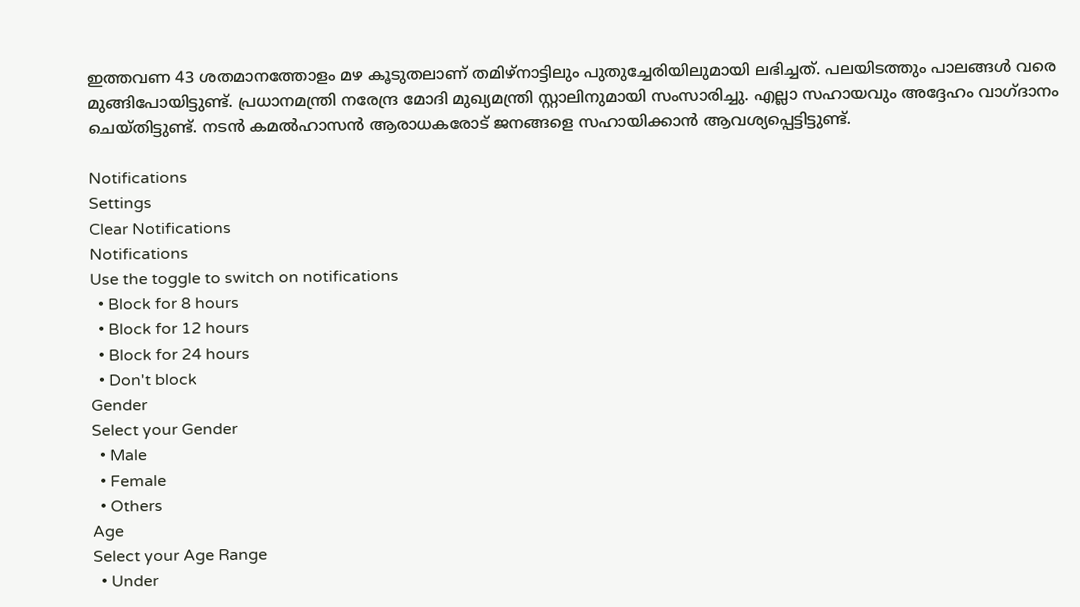ഇത്തവണ 43 ശതമാനത്തോളം മഴ കൂടുതലാണ് തമിഴ്‌നാട്ടിലും പുതുച്ചേരിയിലുമായി ലഭിച്ചത്. പലയിടത്തും പാലങ്ങള്‍ വരെ മുങ്ങിപോയിട്ടുണ്ട്. പ്രധാനമന്ത്രി നരേന്ദ്ര മോദി മുഖ്യമന്ത്രി സ്റ്റാലിനുമായി സംസാരിച്ചു. എല്ലാ സഹായവും അദ്ദേഹം വാഗ്ദാനം ചെയ്തിട്ടുണ്ട്. നടന്‍ കമല്‍ഹാസന്‍ ആരാധകരോട് ജനങ്ങളെ സഹായിക്കാന്‍ ആവശ്യപ്പെട്ടിട്ടുണ്ട്.

Notifications
Settings
Clear Notifications
Notifications
Use the toggle to switch on notifications
  • Block for 8 hours
  • Block for 12 hours
  • Block for 24 hours
  • Don't block
Gender
Select your Gender
  • Male
  • Female
  • Others
Age
Select your Age Range
  • Under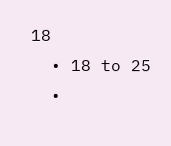18
  • 18 to 25
  •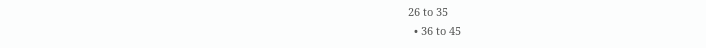26 to 35
  • 36 to 45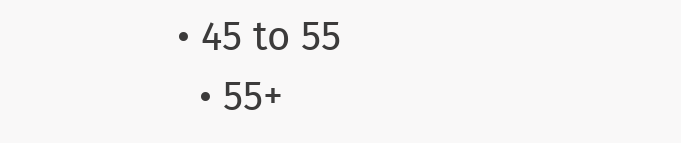• 45 to 55
  • 55+